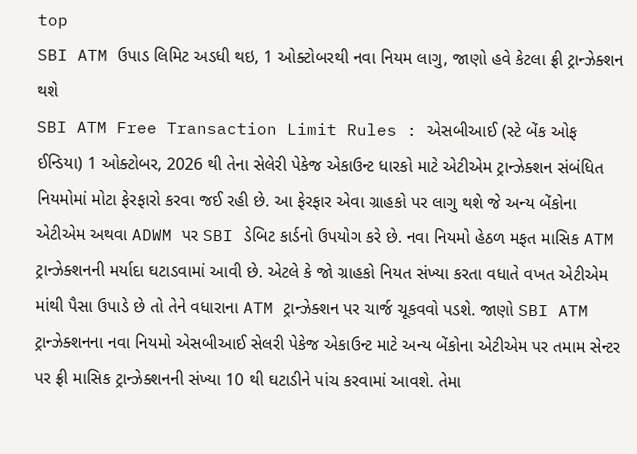top
SBI ATM ઉપાડ લિમિટ અડધી થઇ, 1 ઓક્ટોબરથી નવા નિયમ લાગુ, જાણો હવે કેટલા ફ્રી ટ્રાન્ઝેક્શન થશે
SBI ATM Free Transaction Limit Rules : એસબીઆઈ (સ્ટે બેંક ઓફ ઈન્ડિયા) 1 ઓક્ટોબર, 2026 થી તેના સેલેરી પેકેજ એકાઉન્ટ ધારકો માટે એટીએમ ટ્રાન્ઝેક્શન સંબંધિત નિયમોમાં મોટા ફેરફારો કરવા જઈ રહી છે. આ ફેરફાર એવા ગ્રાહકો પર લાગુ થશે જે અન્ય બેંકોના એટીએમ અથવા ADWM પર SBI ડેબિટ કાર્ડનો ઉપયોગ કરે છે. નવા નિયમો હેઠળ મફત માસિક ATM ટ્રાન્ઝેક્શનની મર્યાદા ઘટાડવામાં આવી છે. એટલે કે જો ગ્રાહકો નિયત સંખ્યા કરતા વધાતે વખત એટીએમ માંથી પૈસા ઉપાડે છે તો તેને વધારાના ATM ટ્રાન્ઝેક્શન પર ચાર્જ ચૂકવવો પડશે. જાણો SBI ATM ટ્રાન્ઝેક્શનના નવા નિયમો એસબીઆઈ સેલરી પેકેજ એકાઉન્ટ માટે અન્ય બેંકોના એટીએમ પર તમામ સેન્ટર પર ફ્રી માસિક ટ્રાન્ઝેક્શનની સંખ્યા 10 થી ઘટાડીને પાંચ કરવામાં આવશે. તેમા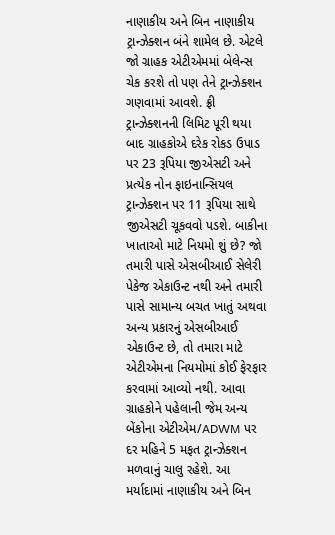નાણાકીય અને બિન નાણાકીય ટ્રાન્ઝેક્શન બંને શામેલ છે. એટલે જો ગ્રાહક એટીએમમાં બેલેન્સ ચેક કરશે તો પણ તેને ટ્રાન્ઝેક્શન ગણવામાં આવશે. ફ્રી ટ્રાન્ઝેક્શનની લિમિટ પૂરી થયા બાદ ગ્રાહકોએ દરેક રોકડ ઉપાડ પર 23 રૂપિયા જીએસટી અને પ્રત્યેક નોન ફાઇનાન્સિયલ ટ્રાન્ઝેક્શન પર 11 રૂપિયા સાથે જીએસટી ચૂકવવો પડશે. બાકીના ખાતાઓ માટે નિયમો શું છે? જો તમારી પાસે એસબીઆઈ સેલેરી પેકેજ એકાઉન્ટ નથી અને તમારી પાસે સામાન્ય બચત ખાતું અથવા અન્ય પ્રકારનું એસબીઆઈ એકાઉન્ટ છે, તો તમારા માટે એટીએમના નિયમોમાં કોઈ ફેરફાર કરવામાં આવ્યો નથી. આવા ગ્રાહકોને પહેલાની જેમ અન્ય બેંકોના એટીએમ/ADWM પર દર મહિને 5 મફત ટ્રાન્ઝેક્શન મળવાનું ચાલુ રહેશે. આ મર્યાદામાં નાણાકીય અને બિન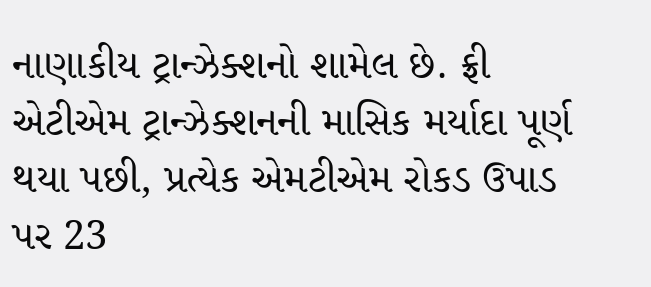નાણાકીય ટ્રાન્ઝેક્શનો શામેલ છે. ફ્રી એટીએમ ટ્રાન્ઝેક્શનની માસિક મર્યાદા પૂર્ણ થયા પછી, પ્રત્યેક એમટીએમ રોકડ ઉપાડ પર 23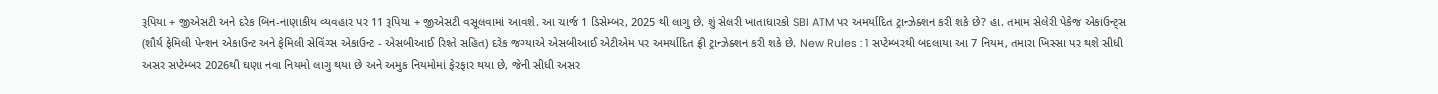રૂપિયા + જીએસટી અને દરેક બિન-નાણાકીય વ્યવહાર પર 11 રૂપિયા + જીએસટી વસૂલવામાં આવશે. આ ચાર્જ 1 ડિસેમ્બર, 2025 થી લાગુ છે. શું સેલરી ખાતાધારકો SBI ATM પર અમર્યાદિત ટ્રાન્ઝેક્શન કરી શકે છે? હા. તમામ સેલેરી પેકેજ એકાઉન્ટ્સ (શૌર્ય ફેમિલી પેન્શન એકાઉન્ટ અને ફેમિલી સેવિંગ્સ એકાઉન્ટ - એસબીઆઈ રિશ્તે સહિત) દરેક જગ્યાએ એસબીઆઈ એટીએમ પર અમર્યાદિત ફ્રી ટ્રાન્ઝેક્શન કરી શકે છે. New Rules : 1 સપ્ટેમ્બરથી બદલાયા આ 7 નિયમ, તમારા ખિસ્સા પર થશે સીધી અસર સપ્ટેમ્બર 2026થી ઘણા નવા નિયમો લાગુ થયા છે અને અમુક નિયમોમાં ફેરફાર થયા છે, જેની સીધી અસર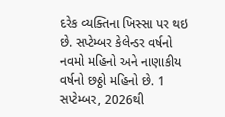દરેક વ્યક્તિના ખિસ્સા પર થઇ છે. સપ્ટેમ્બર કેલેન્ડર વર્ષનો નવમો મહિનો અને નાણાકીય વર્ષનો છઠ્ઠો મહિનો છે. 1 સપ્ટેમ્બર, 2026થી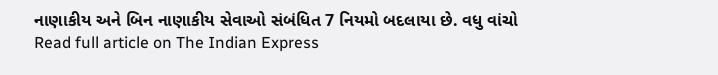નાણાકીય અને બિન નાણાકીય સેવાઓ સંબંધિત 7 નિયમો બદલાયા છે. વધુ વાંચો
Read full article on The Indian Express